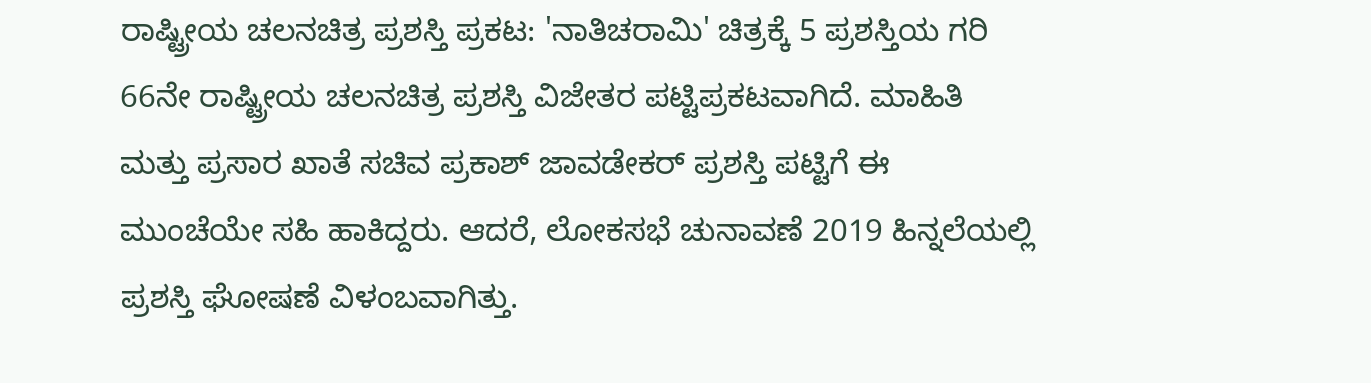ರಾಷ್ಟ್ರೀಯ ಚಲನಚಿತ್ರ ಪ್ರಶಸ್ತಿ ಪ್ರಕಟ: 'ನಾತಿಚರಾಮಿ' ಚಿತ್ರಕ್ಕೆ 5 ಪ್ರಶಸ್ತಿಯ ಗರಿ
66ನೇ ರಾಷ್ಟ್ರೀಯ ಚಲನಚಿತ್ರ ಪ್ರಶಸ್ತಿ ವಿಜೇತರ ಪಟ್ಟಿಪ್ರಕಟವಾಗಿದೆ. ಮಾಹಿತಿ ಮತ್ತು ಪ್ರಸಾರ ಖಾತೆ ಸಚಿವ ಪ್ರಕಾಶ್ ಜಾವಡೇಕರ್ ಪ್ರಶಸ್ತಿ ಪಟ್ಟಿಗೆ ಈ ಮುಂಚೆಯೇ ಸಹಿ ಹಾಕಿದ್ದರು. ಆದರೆ, ಲೋಕಸಭೆ ಚುನಾವಣೆ 2019 ಹಿನ್ನಲೆಯಲ್ಲಿ ಪ್ರಶಸ್ತಿ ಘೋಷಣೆ ವಿಳಂಬವಾಗಿತ್ತು.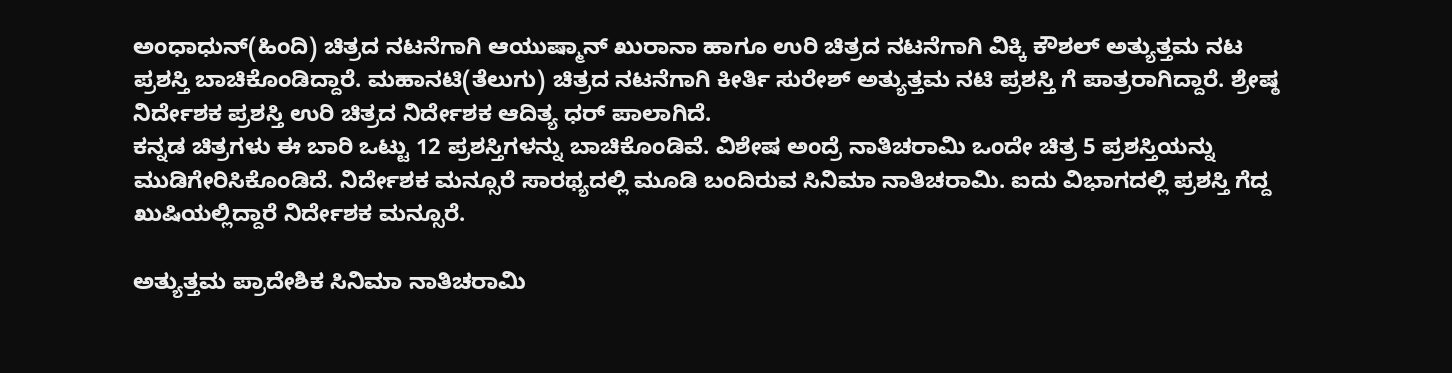ಅಂಧಾಧುನ್(ಹಿಂದಿ) ಚಿತ್ರದ ನಟನೆಗಾಗಿ ಆಯುಷ್ಮಾನ್ ಖುರಾನಾ ಹಾಗೂ ಉರಿ ಚಿತ್ರದ ನಟನೆಗಾಗಿ ವಿಕ್ಕಿ ಕೌಶಲ್ ಅತ್ಯುತ್ತಮ ನಟ ಪ್ರಶಸ್ತಿ ಬಾಚಿಕೊಂಡಿದ್ದಾರೆ. ಮಹಾನಟಿ(ತೆಲುಗು) ಚಿತ್ರದ ನಟನೆಗಾಗಿ ಕೀರ್ತಿ ಸುರೇಶ್ ಅತ್ಯುತ್ತಮ ನಟಿ ಪ್ರಶಸ್ತಿ ಗೆ ಪಾತ್ರರಾಗಿದ್ದಾರೆ. ಶ್ರೇಷ್ಠ ನಿರ್ದೇಶಕ ಪ್ರಶಸ್ತಿ ಉರಿ ಚಿತ್ರದ ನಿರ್ದೇಶಕ ಆದಿತ್ಯ ಧರ್ ಪಾಲಾಗಿದೆ.
ಕನ್ನಡ ಚಿತ್ರಗಳು ಈ ಬಾರಿ ಒಟ್ಟು 12 ಪ್ರಶಸ್ತಿಗಳನ್ನು ಬಾಚಿಕೊಂಡಿವೆ. ವಿಶೇಷ ಅಂದ್ರೆ ನಾತಿಚರಾಮಿ ಒಂದೇ ಚಿತ್ರ 5 ಪ್ರಶಸ್ತಿಯನ್ನು ಮುಡಿಗೇರಿಸಿಕೊಂಡಿದೆ. ನಿರ್ದೇಶಕ ಮನ್ಸೂರೆ ಸಾರಥ್ಯದಲ್ಲಿ ಮೂಡಿ ಬಂದಿರುವ ಸಿನಿಮಾ ನಾತಿಚರಾಮಿ. ಐದು ವಿಭಾಗದಲ್ಲಿ ಪ್ರಶಸ್ತಿ ಗೆದ್ದ ಖುಷಿಯಲ್ಲಿದ್ದಾರೆ ನಿರ್ದೇಶಕ ಮನ್ಸೂರೆ.

ಅತ್ಯುತ್ತಮ ಪ್ರಾದೇಶಿಕ ಸಿನಿಮಾ ನಾತಿಚರಾಮಿ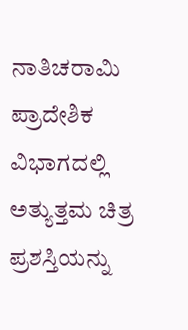ನಾತಿಚರಾಮಿ ಪ್ರಾದೇಶಿಕ ವಿಭಾಗದಲ್ಲಿ ಅತ್ಯುತ್ತಮ ಚಿತ್ರ ಪ್ರಶಸ್ತಿಯನ್ನು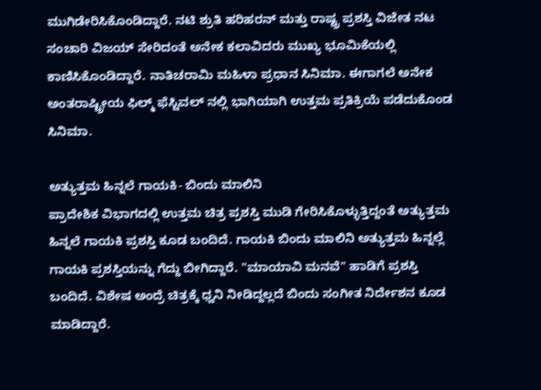ಮುಗಿಡೇರಿಸಿಕೊಂಡಿದ್ದಾರೆ. ನಟಿ ಶ್ರುತಿ ಹರಿಹರನ್ ಮತ್ತು ರಾಷ್ಟ್ರ ಪ್ರಶಸ್ತಿ ವಿಜೇತ ನಟ ಸಂಚಾರಿ ವಿಜಯ್ ಸೇರಿದಂತೆ ಅನೇಕ ಕಲಾವಿದರು ಮುಖ್ಯ ಭೂಮಿಕೆಯಲ್ಲಿ ಕಾಣಿಸಿಕೊಂಡಿದ್ದಾರೆ. ನಾತಿಚರಾಮಿ ಮಹಿಳಾ ಪ್ರಧಾನ ಸಿನಿಮಾ. ಈಗಾಗಲೆ ಅನೇಕ ಅಂತರಾಷ್ಟ್ರೀಯ ಫಿಲ್ಮ್ ಫೆಸ್ಟಿವಲ್ ನಲ್ಲಿ ಭಾಗಿಯಾಗಿ ಉತ್ತಮ ಪ್ರತಿಕ್ರಿಯೆ ಪಡೆದುಕೊಂಡ ಸಿನಿಮಾ.

ಅತ್ಯುತ್ತಮ ಹಿನ್ನಲೆ ಗಾಯಕಿ- ಬಿಂದು ಮಾಲಿನಿ
ಪ್ರಾದೇಶಿಕ ವಿಭಾಗದಲ್ಲಿ ಉತ್ತಮ ಚಿತ್ರ ಪ್ರಶಸ್ತಿ ಮುಡಿ ಗೇರಿಸಿಕೊಳ್ಳುತ್ತಿದ್ದಂತೆ ಅತ್ಯುತ್ತಮ ಹಿನ್ನಲೆ ಗಾಯಕಿ ಪ್ರಶಸ್ತಿ ಕೂಡ ಬಂದಿದೆ. ಗಾಯಕಿ ಬಿಂದು ಮಾಲಿನಿ ಅತ್ಯುತ್ತಮ ಹಿನ್ನಲ್ಲೆ ಗಾಯಕಿ ಪ್ರಶಸ್ತಿಯನ್ನು ಗೆದ್ದು ಬೀಗಿದ್ದಾರೆ. "ಮಾಯಾವಿ ಮನವೆ" ಹಾಡಿಗೆ ಪ್ರಶಸ್ತಿ ಬಂದಿದೆ. ವಿಶೇಷ ಅಂದ್ರೆ ಚಿತ್ರಕ್ಕೆ ಧ್ವನಿ ನೀಡಿದ್ದಲ್ಲದೆ ಬಿಂದು ಸಂಗೀತ ನಿರ್ದೇಶನ ಕೂಡ ಮಾಡಿದ್ದಾರೆ.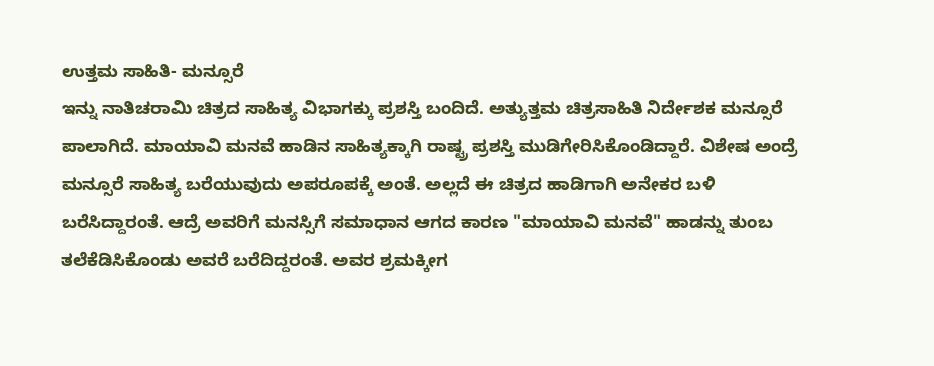ಉತ್ತಮ ಸಾಹಿತಿ- ಮನ್ಸೂರೆ
ಇನ್ನು ನಾತಿಚರಾಮಿ ಚಿತ್ರದ ಸಾಹಿತ್ಯ ವಿಭಾಗಕ್ಕು ಪ್ರಶಸ್ತಿ ಬಂದಿದೆ. ಅತ್ಯುತ್ತಮ ಚಿತ್ರಸಾಹಿತಿ ನಿರ್ದೇಶಕ ಮನ್ಸೂರೆ ಪಾಲಾಗಿದೆ. ಮಾಯಾವಿ ಮನವೆ ಹಾಡಿನ ಸಾಹಿತ್ಯಕ್ಕಾಗಿ ರಾಷ್ಟ್ರ ಪ್ರಶಸ್ತಿ ಮುಡಿಗೇರಿಸಿಕೊಂಡಿದ್ದಾರೆ. ವಿಶೇಷ ಅಂದ್ರೆ ಮನ್ಸೂರೆ ಸಾಹಿತ್ಯ ಬರೆಯುವುದು ಅಪರೂಪಕ್ಕೆ ಅಂತೆ. ಅಲ್ಲದೆ ಈ ಚಿತ್ರದ ಹಾಡಿಗಾಗಿ ಅನೇಕರ ಬಳಿ ಬರೆಸಿದ್ದಾರಂತೆ. ಆದ್ರೆ ಅವರಿಗೆ ಮನಸ್ಸಿಗೆ ಸಮಾಧಾನ ಆಗದ ಕಾರಣ "ಮಾಯಾವಿ ಮನವೆ" ಹಾಡನ್ನು ತುಂಬ ತಲೆಕೆಡಿಸಿಕೊಂಡು ಅವರೆ ಬರೆದಿದ್ದರಂತೆ. ಅವರ ಶ್ರಮಕ್ಕೀಗ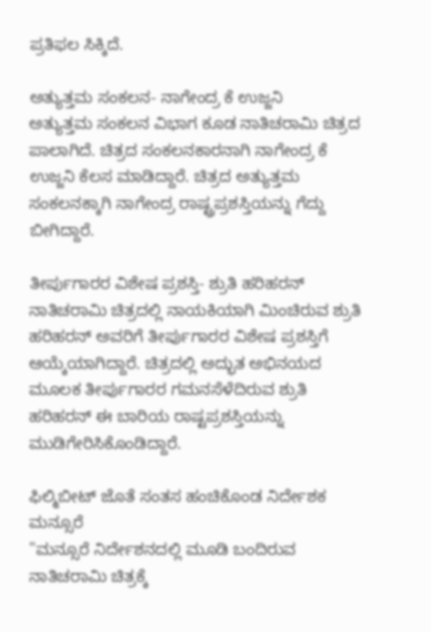ಪ್ರತಿಫಲ ಸಿಕ್ಕಿದೆ.

ಅತ್ಯುತ್ತಮ ಸಂಕಲನ- ನಾಗೇಂದ್ರ ಕೆ ಉಜ್ಜನಿ
ಅತ್ಯುತ್ತಮ ಸಂಕಲನ ವಿಭಾಗ ಕೂಡ ನಾತಿಚರಾಮಿ ಚಿತ್ರದ ಪಾಲಾಗಿದೆ. ಚಿತ್ರದ ಸಂಕಲನಕಾರನಾಗಿ ನಾಗೇಂದ್ರ ಕೆ ಉಜ್ಜನಿ ಕೆಲಸ ಮಾಡಿದ್ದಾರೆ. ಚಿತ್ರದ ಅತ್ಯುತ್ತಮ ಸಂಕಲನಕ್ಕಾಗಿ ನಾಗೇಂದ್ರ ರಾಷ್ಟ್ರಪ್ರಶಸ್ತಿಯನ್ನು ಗೆದ್ದು ಬೀಗಿದ್ದಾರೆ.

ತೀರ್ಪುಗಾರರ ವಿಶೇಷ ಪ್ರಶಸ್ತಿ- ಶ್ರುತಿ ಹರಿಹರನ್
ನಾತಿಚರಾಮಿ ಚಿತ್ರದಲ್ಲಿ ನಾಯಕಿಯಾಗಿ ಮಿಂಚಿರುವ ಶ್ರುತಿ ಹರಿಹರನ್ ಅವರಿಗೆ ತೀರ್ಪುಗಾರರ ವಿಶೇಷ ಪ್ರಶಸ್ತಿಗೆ ಆಯ್ಕೆಯಾಗಿದ್ದಾರೆ. ಚಿತ್ರದಲ್ಲಿ ಅದ್ಭುತ ಅಭಿನಯದ ಮೂಲಕ ತೀರ್ಪುಗಾರರ ಗಮನಸೆಳೆದಿರುವ ಶ್ರುತಿ ಹರಿಹರನ್ ಈ ಬಾರಿಯ ರಾಷ್ಟಪ್ರಶಸ್ತಿಯನ್ನು ಮುಡಿಗೇರಿಸಿಕೊಂಡಿದ್ದಾರೆ.

ಫಿಲ್ಮಿಬೀಟ್ ಜೊತೆ ಸಂತಸ ಹಂಚಿಕೊಂಡ ನಿರ್ದೇಶಕ ಮನ್ಸೂರೆ
"ಮನ್ಸೂರೆ ನಿರ್ದೇಶನದಲ್ಲಿ ಮೂಡಿ ಬಂದಿರುವ ನಾತಿಚರಾಮಿ ಚಿತ್ರಕ್ಕೆ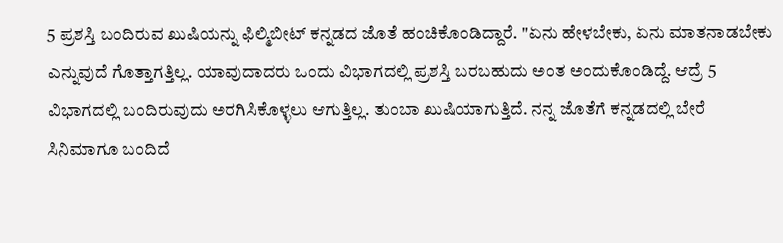5 ಪ್ರಶಸ್ತಿ ಬಂದಿರುವ ಖುಷಿಯನ್ನು ಫಿಲ್ಮಿಬೀಟ್ ಕನ್ನಡದ ಜೊತೆ ಹಂಚಿಕೊಂಡಿದ್ದಾರೆ. "ಏನು ಹೇಳಬೇಕು, ಏನು ಮಾತನಾಡಬೇಕು ಎನ್ನುವುದೆ ಗೊತ್ತಾಗತ್ತಿಲ್ಲ. ಯಾವುದಾದರು ಒಂದು ವಿಭಾಗದಲ್ಲಿ ಪ್ರಶಸ್ತಿ ಬರಬಹುದು ಅಂತ ಅಂದುಕೊಂಡಿದ್ದೆ. ಆದ್ರೆ 5 ವಿಭಾಗದಲ್ಲಿ ಬಂದಿರುವುದು ಅರಗಿಸಿಕೊಳ್ಳಲು ಆಗುತ್ತಿಲ್ಲ. ತುಂಬಾ ಖುಷಿಯಾಗುತ್ತಿದೆ. ನನ್ನ ಜೊತೆಗೆ ಕನ್ನಡದಲ್ಲಿ ಬೇರೆ ಸಿನಿಮಾಗೂ ಬಂದಿದೆ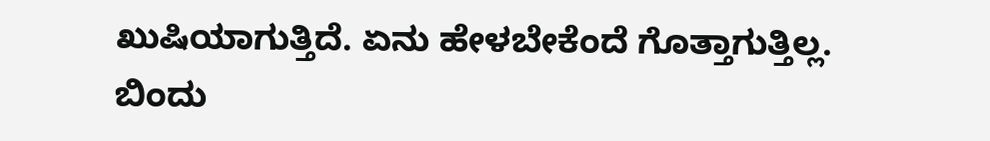ಖುಷಿಯಾಗುತ್ತಿದೆ. ಏನು ಹೇಳಬೇಕೆಂದೆ ಗೊತ್ತಾಗುತ್ತಿಲ್ಲ. ಬಿಂದು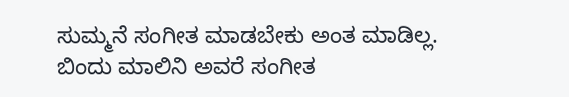ಸುಮ್ಮನೆ ಸಂಗೀತ ಮಾಡಬೇಕು ಅಂತ ಮಾಡಿಲ್ಲ. ಬಿಂದು ಮಾಲಿನಿ ಅವರೆ ಸಂಗೀತ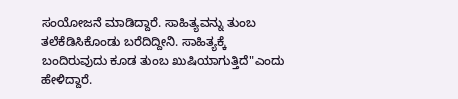ಸಂಯೋಜನೆ ಮಾಡಿದ್ದಾರೆ. ಸಾಹಿತ್ಯವನ್ನು ತುಂಬ ತಲೆಕೆಡಿಸಿಕೊಂಡು ಬರೆದಿದ್ದೀನಿ. ಸಾಹಿತ್ಯಕ್ಕೆ ಬಂದಿರುವುದು ಕೂಡ ತುಂಬ ಖುಷಿಯಾಗುತ್ತಿದೆ"ಎಂದು ಹೇಳಿದ್ದಾರೆ.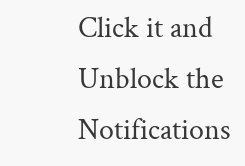Click it and Unblock the Notifications